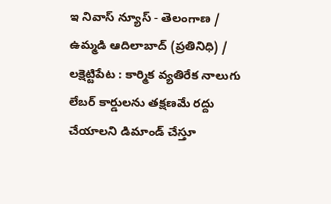ఇ నివాస్ న్యూస్ - తెలంగాణ / ఉమ్మడి ఆదిలాబాద్ (ప్రతినిధి) / లక్షెట్టిపేట : కార్మిక వ్యతిరేక నాలుగు లేబర్ కార్డులను తక్షణమే రద్దు చేయాలని డిమాండ్ చేస్తూ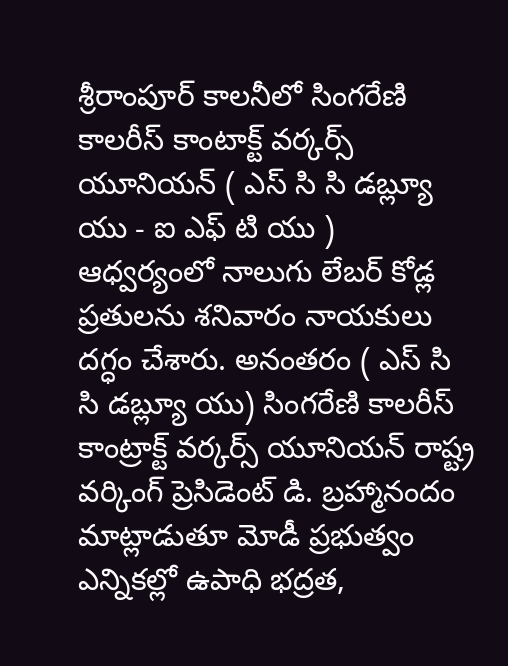శ్రీరాంపూర్ కాలనీలో సింగరేణి కాలరీస్ కాంటాక్ట్ వర్కర్స్ యూనియన్ ( ఎస్ సి సి డబ్ల్యూ యు - ఐ ఎఫ్ టి యు ) ఆధ్వర్యంలో నాలుగు లేబర్ కోడ్ల ప్రతులను శనివారం నాయకులు దగ్ధం చేశారు. అనంతరం ( ఎస్ సి సి డబ్ల్యూ యు) సింగరేణి కాలరీస్ కాంట్రాక్ట్ వర్కర్స్ యూనియన్ రాష్ట్ర వర్కింగ్ ప్రెసిడెంట్ డి. బ్రహ్మానందం మాట్లాడుతూ మోడీ ప్రభుత్వం ఎన్నికల్లో ఉపాధి భద్రత,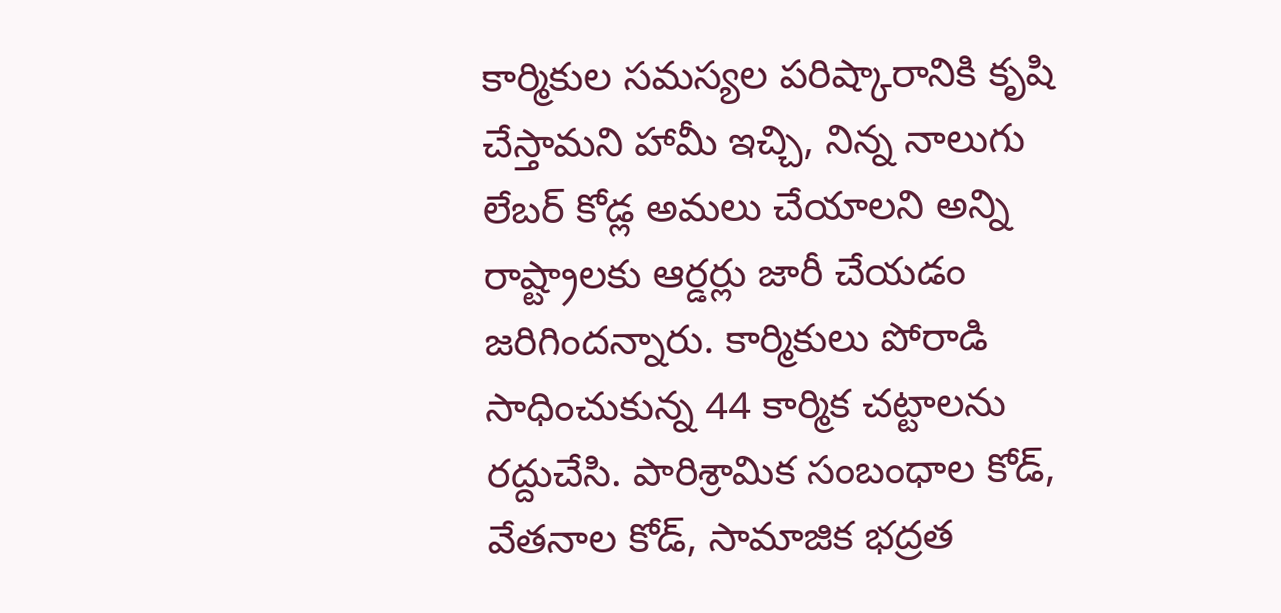కార్మికుల సమస్యల పరిష్కారానికి కృషి చేస్తామని హామీ ఇచ్చి, నిన్న నాలుగు లేబర్ కోడ్ల అమలు చేయాలని అన్ని రాష్ట్రాలకు ఆర్డర్లు జారీ చేయడం జరిగిందన్నారు. కార్మికులు పోరాడి సాధించుకున్న 44 కార్మిక చట్టాలను రద్దుచేసి. పారిశ్రామిక సంబంధాల కోడ్, వేతనాల కోడ్, సామాజిక భద్రత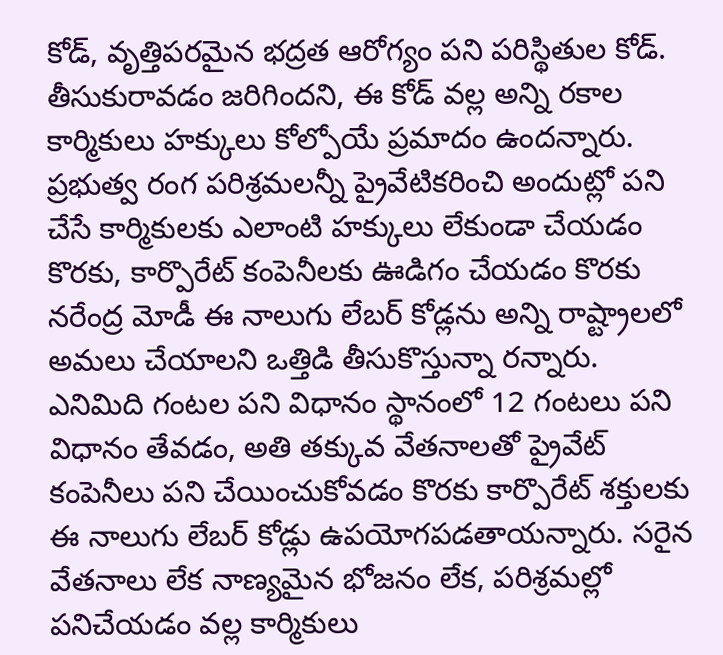కోడ్, వృత్తిపరమైన భద్రత ఆరోగ్యం పని పరిస్థితుల కోడ్. తీసుకురావడం జరిగిందని, ఈ కోడ్ వల్ల అన్ని రకాల కార్మికులు హక్కులు కోల్పోయే ప్రమాదం ఉందన్నారు. ప్రభుత్వ రంగ పరిశ్రమలన్నీ ప్రైవేటికరించి అందుట్లో పని చేసే కార్మికులకు ఎలాంటి హక్కులు లేకుండా చేయడం కొరకు, కార్పొరేట్ కంపెనీలకు ఊడిగం చేయడం కొరకు నరేంద్ర మోడీ ఈ నాలుగు లేబర్ కోడ్లను అన్ని రాష్ట్రాలలో అమలు చేయాలని ఒత్తిడి తీసుకొస్తున్నా రన్నారు. ఎనిమిది గంటల పని విధానం స్థానంలో 12 గంటలు పని విధానం తేవడం, అతి తక్కువ వేతనాలతో ప్రైవేట్ కంపెనీలు పని చేయించుకోవడం కొరకు కార్పొరేట్ శక్తులకు ఈ నాలుగు లేబర్ కోడ్లు ఉపయోగపడతాయన్నారు. సరైన వేతనాలు లేక నాణ్యమైన భోజనం లేక, పరిశ్రమల్లో పనిచేయడం వల్ల కార్మికులు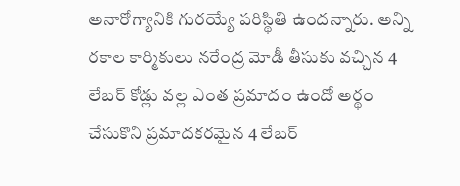అనారోగ్యానికి గురయ్యే పరిస్థితి ఉందన్నారు. అన్ని రకాల కార్మికులు నరేంద్ర మోడీ తీసుకు వచ్చిన 4 లేబర్ కోడ్లు వల్ల ఎంత ప్రమాదం ఉందో అర్థం చేసుకొని ప్రమాదకరమైన 4 లేబర్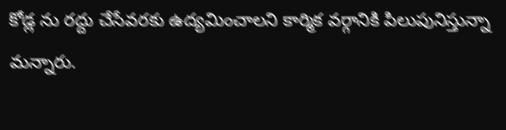కోడ్ల ను రద్దు చేసేవరకు ఉద్యమించాలని కార్మిక వర్గానికి పిలుపునిస్తున్నా మన్నారు.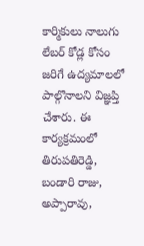కార్మికులు నాలుగు లేబర్ కోడ్ల కోసం జరిగే ఉద్యమాలలో పాల్గొనాలని విజ్ఞప్తి చేశారు. ఈ కార్యక్రమంలో తిరుపతిరెడ్డి, బండారి రాజు, అప్పారావు,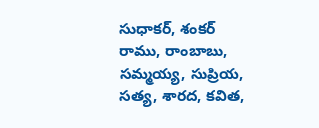సుధాకర్, శంకర్ రాము, రాంబాబు, సమ్మయ్య, సుప్రియ, సత్య, శారద, కవిత,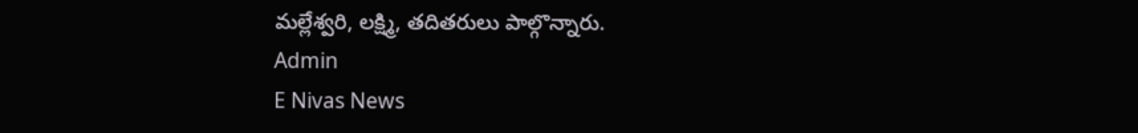మల్లేశ్వరి, లక్ష్మి, తదితరులు పాల్గొన్నారు.
Admin
E Nivas News